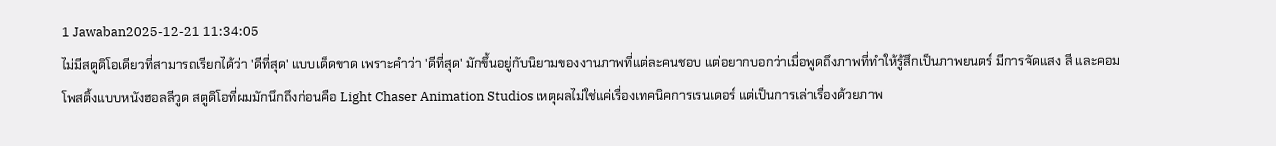1 Jawaban2025-12-21 11:34:05
ไม่มีสตูดิโอเดียวที่สามารถเรียกได้ว่า 'ดีที่สุด' แบบเด็ดขาด เพราะคำว่า 'ดีที่สุด' มักขึ้นอยู่กับนิยามของงานภาพที่แต่ละคนชอบ แต่อยากบอกว่าเมื่อพูดถึงภาพที่ทำให้รู้สึกเป็นภาพยนตร์ มีการจัดแสง สี และคอมโพสติ้งแบบหนังฮอลลีวูด สตูดิโอที่ผมมักนึกถึงก่อนคือ Light Chaser Animation Studios เหตุผลไม่ใช่แค่เรื่องเทคนิคการเรนเดอร์ แต่เป็นการเล่าเรื่องด้วยภาพ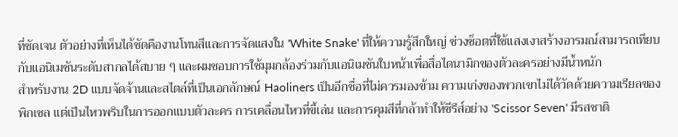ที่ชัดเจน ตัวอย่างที่เห็นได้ชัดคืองานโทนสีและการจัดแสงใน 'White Snake' ที่ให้ความรู้สึกใหญ่ ช่วงช็อตที่ใช้แสงเงาสร้างอารมณ์สามารถเทียบกับแอนิเมชันระดับสากลได้สบาย ๆ และผมชอบการใช้มุมกล้องร่วมกับแอนิเมชันใบหน้าเพื่อสื่อไดนามิกของตัวละครอย่างมีน้ำหนัก
สำหรับงาน 2D แบบจัดจ้านและสไตล์ที่เป็นเอกลักษณ์ Haoliners เป็นอีกชื่อที่ไม่ควรมองข้าม ความเก่งของพวกเขาไม่ได้วัดด้วยความเรียลของพิกเซล แต่เป็นไหวพริบในการออกแบบตัวละคร การเคลื่อนไหวที่ขี้เล่น และการคุมสีที่กล้าทำให้ซีรีส์อย่าง 'Scissor Seven' มีรสชาติ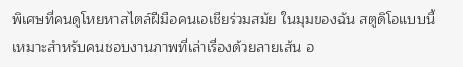พิเศษที่คนดูโหยหาสไตล์ฝีมือคนเอเชียร่วมสมัย ในมุมของฉัน สตูดิโอแบบนี้เหมาะสำหรับคนชอบงานภาพที่เล่าเรื่องด้วยลายเส้น อ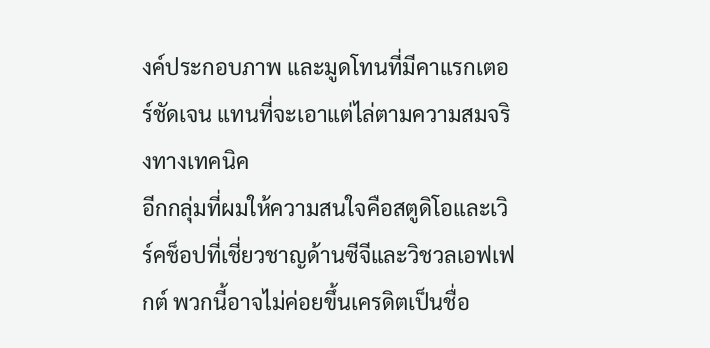งค์ประกอบภาพ และมูดโทนที่มีคาแรกเตอร์ชัดเจน แทนที่จะเอาแต่ไล่ตามความสมจริงทางเทคนิค
อีกกลุ่มที่ผมให้ความสนใจคือสตูดิโอและเวิร์คช็อปที่เชี่ยวชาญด้านซีจีและวิชวลเอฟเฟกต์ พวกนี้อาจไม่ค่อยขึ้นเครดิตเป็นชื่อ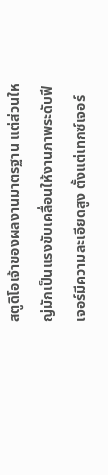สตูดิโอเจ้าของผลงานมาตรฐาน แต่ส่วนใหญ่มักเป็นแรงขับเคลื่อนให้งานภาพระดับฟีเจอร์มีความละเอียดสูง ตั้งแต่เทกซ์เจอร์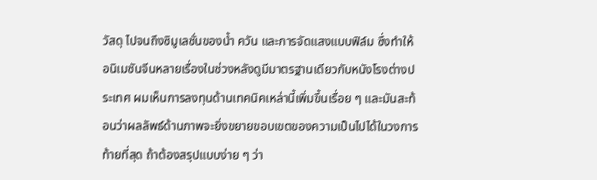วัสดุ ไปจนถึงซิมูเลชั่นของน้ำ ควัน และการจัดแสงแบบฟิล์ม ซึ่งทำให้อนิเมชันจีนหลายเรื่องในช่วงหลังดูมีมาตรฐานเดียวกับหนังโรงต่างประเทศ ผมเห็นการลงทุนด้านเทคนิคเหล่านี้เพิ่มขึ้นเรื่อย ๆ และมันสะท้อนว่าผลลัพธ์ด้านภาพจะยิ่งขยายขอบเขตของความเป็นไปได้ในวงการ
ท้ายที่สุด ถ้าต้องสรุปแบบง่าย ๆ ว่า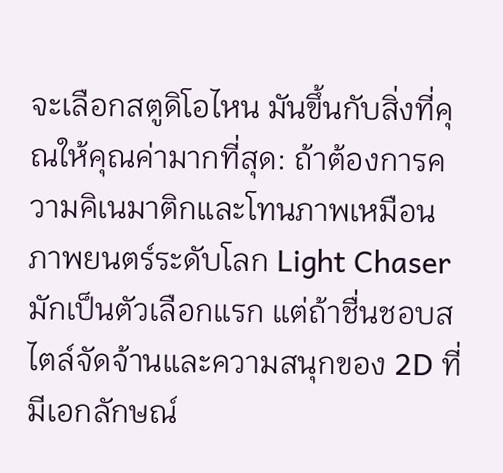จะเลือกสตูดิโอไหน มันขึ้นกับสิ่งที่คุณให้คุณค่ามากที่สุด: ถ้าต้องการความคิเนมาติกและโทนภาพเหมือนภาพยนตร์ระดับโลก Light Chaser มักเป็นตัวเลือกแรก แต่ถ้าชื่นชอบสไตล์จัดจ้านและความสนุกของ 2D ที่มีเอกลักษณ์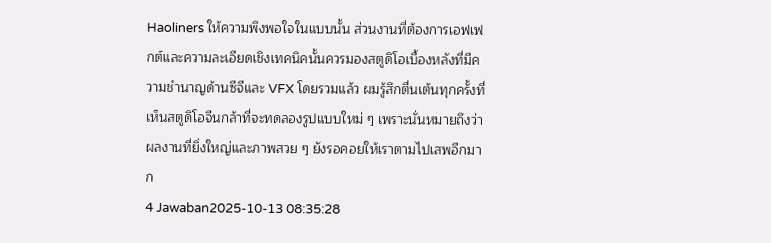Haoliners ให้ความพึงพอใจในแบบนั้น ส่วนงานที่ต้องการเอฟเฟกต์และความละเอียดเชิงเทคนิคนั้นควรมองสตูดิโอเบื้องหลังที่มีความชำนาญด้านซีจีและ VFX โดยรวมแล้ว ผมรู้สึกตื่นเต้นทุกครั้งที่เห็นสตูดิโอจีนกล้าที่จะทดลองรูปแบบใหม่ ๆ เพราะนั่นหมายถึงว่าผลงานที่ยิ่งใหญ่และภาพสวย ๆ ยังรอคอยให้เราตามไปเสพอีกมาก
4 Jawaban2025-10-13 08:35:28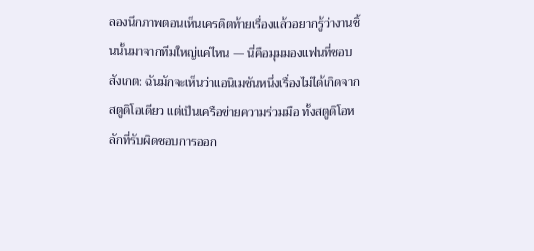ลองนึกภาพตอนเห็นเครดิตท้ายเรื่องแล้วอยากรู้ว่างานชิ้นนั้นมาจากทีมใหญ่แค่ไหน — นี่คือมุมมองแฟนที่ชอบสังเกต: ฉันมักจะเห็นว่าแอนิเมชันหนึ่งเรื่องไม่ได้เกิดจากสตูดิโอเดียว แต่เป็นเครือข่ายความร่วมมือ ทั้งสตูดิโอหลักที่รับผิดชอบการออก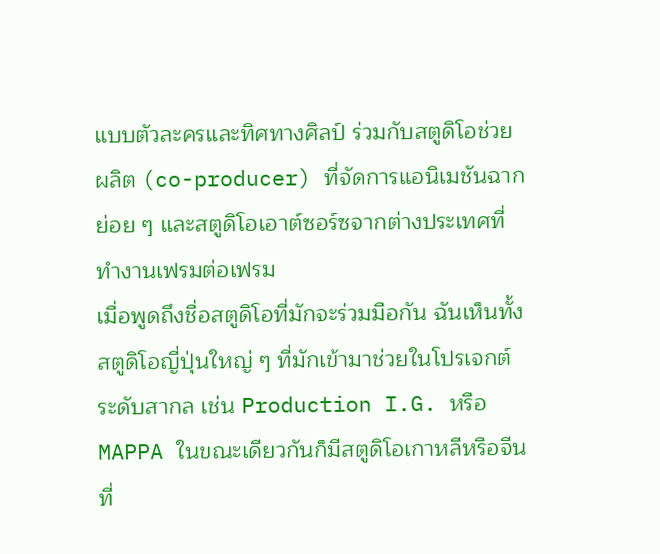แบบตัวละครและทิศทางศิลป์ ร่วมกับสตูดิโอช่วยผลิต (co-producer) ที่จัดการแอนิเมชันฉากย่อย ๆ และสตูดิโอเอาต์ซอร์ซจากต่างประเทศที่ทำงานเฟรมต่อเฟรม
เมื่อพูดถึงชื่อสตูดิโอที่มักจะร่วมมือกัน ฉันเห็นทั้งสตูดิโอญี่ปุ่นใหญ่ ๆ ที่มักเข้ามาช่วยในโปรเจกต์ระดับสากล เช่น Production I.G. หรือ MAPPA ในขณะเดียวกันก็มีสตูดิโอเกาหลีหรือจีนที่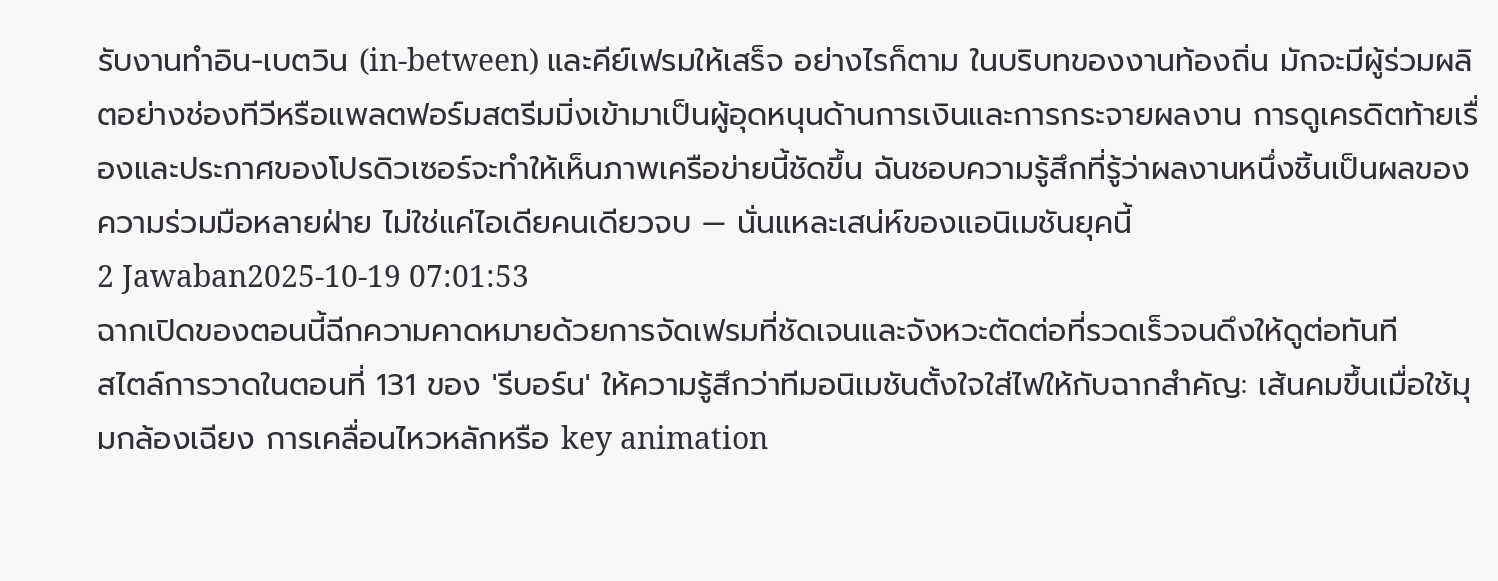รับงานทำอิน-เบตวิน (in-between) และคีย์เฟรมให้เสร็จ อย่างไรก็ตาม ในบริบทของงานท้องถิ่น มักจะมีผู้ร่วมผลิตอย่างช่องทีวีหรือแพลตฟอร์มสตรีมมิ่งเข้ามาเป็นผู้อุดหนุนด้านการเงินและการกระจายผลงาน การดูเครดิตท้ายเรื่องและประกาศของโปรดิวเซอร์จะทำให้เห็นภาพเครือข่ายนี้ชัดขึ้น ฉันชอบความรู้สึกที่รู้ว่าผลงานหนึ่งชิ้นเป็นผลของความร่วมมือหลายฝ่าย ไม่ใช่แค่ไอเดียคนเดียวจบ — นั่นแหละเสน่ห์ของแอนิเมชันยุคนี้
2 Jawaban2025-10-19 07:01:53
ฉากเปิดของตอนนี้ฉีกความคาดหมายด้วยการจัดเฟรมที่ชัดเจนและจังหวะตัดต่อที่รวดเร็วจนดึงให้ดูต่อทันที
สไตล์การวาดในตอนที่ 131 ของ 'รีบอร์น' ให้ความรู้สึกว่าทีมอนิเมชันตั้งใจใส่ไฟให้กับฉากสำคัญ: เส้นคมขึ้นเมื่อใช้มุมกล้องเฉียง การเคลื่อนไหวหลักหรือ key animation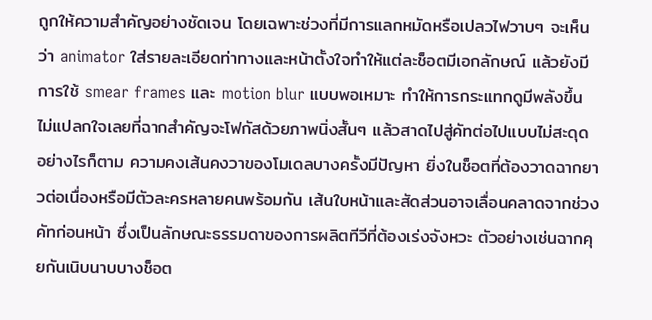ถูกให้ความสำคัญอย่างชัดเจน โดยเฉพาะช่วงที่มีการแลกหมัดหรือเปลวไฟวาบๆ จะเห็นว่า animator ใส่รายละเอียดท่าทางและหน้าตั้งใจทำให้แต่ละช็อตมีเอกลักษณ์ แล้วยังมีการใช้ smear frames และ motion blur แบบพอเหมาะ ทำให้การกระแทกดูมีพลังขึ้น ไม่แปลกใจเลยที่ฉากสำคัญจะโฟกัสด้วยภาพนิ่งสั้นๆ แล้วสาดไปสู่คัทต่อไปแบบไม่สะดุด
อย่างไรก็ตาม ความคงเส้นคงวาของโมเดลบางครั้งมีปัญหา ยิ่งในช็อตที่ต้องวาดฉากยาวต่อเนื่องหรือมีตัวละครหลายคนพร้อมกัน เส้นใบหน้าและสัดส่วนอาจเลื่อนคลาดจากช่วงคัทก่อนหน้า ซึ่งเป็นลักษณะธรรมดาของการผลิตทีวีที่ต้องเร่งจังหวะ ตัวอย่างเช่นฉากคุยกันเนิบนาบบางช็อต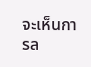จะเห็นการล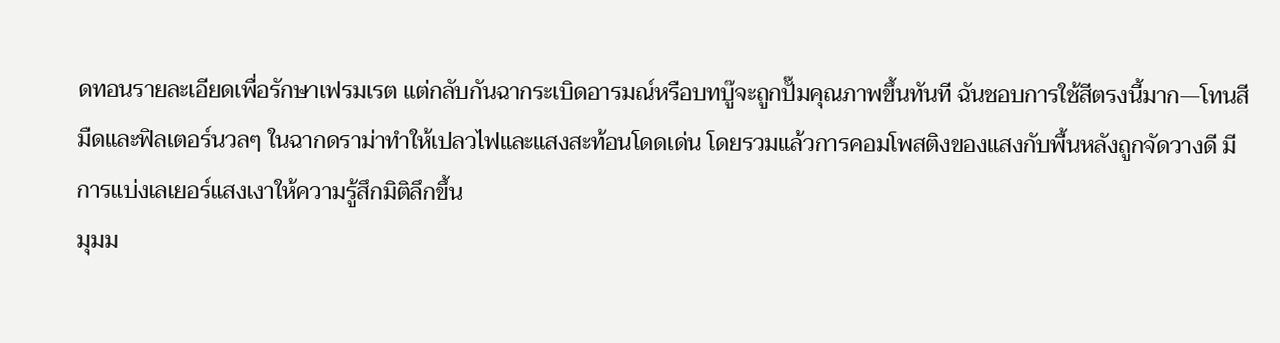ดทอนรายละเอียดเพื่อรักษาเฟรมเรต แต่กลับกันฉากระเบิดอารมณ์หรือบทบู๊จะถูกปั๊มคุณภาพขึ้นทันที ฉันชอบการใช้สีตรงนี้มาก—โทนสีมืดและฟิลเตอร์นวลๆ ในฉากดราม่าทำให้เปลวไฟและแสงสะท้อนโดดเด่น โดยรวมแล้วการคอมโพสติงของแสงกับพื้นหลังถูกจัดวางดี มีการแบ่งเลเยอร์แสงเงาให้ความรู้สึกมิติลึกขึ้น
มุมม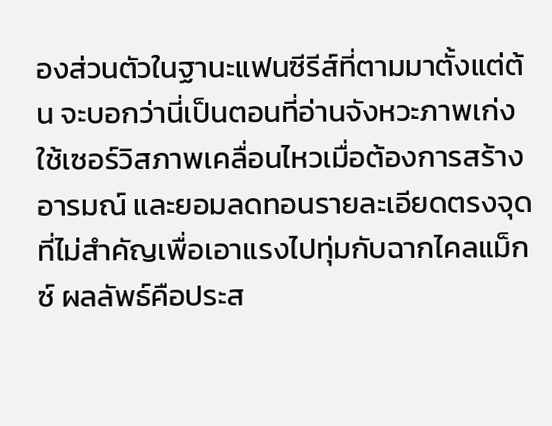องส่วนตัวในฐานะแฟนซีรีส์ที่ตามมาตั้งแต่ต้น จะบอกว่านี่เป็นตอนที่อ่านจังหวะภาพเก่ง ใช้เซอร์วิสภาพเคลื่อนไหวเมื่อต้องการสร้างอารมณ์ และยอมลดทอนรายละเอียดตรงจุดที่ไม่สำคัญเพื่อเอาแรงไปทุ่มกับฉากไคลแม็กซ์ ผลลัพธ์คือประส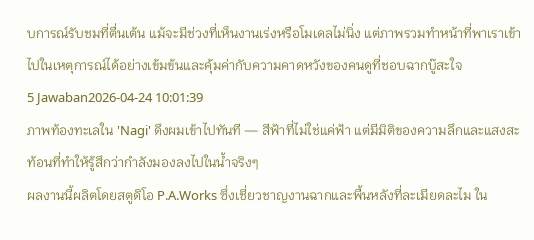บการณ์รับชมที่ตื่นเต้น แม้จะมีช่วงที่เห็นงานเร่งหรือโมเดลไม่นิ่ง แต่ภาพรวมทำหน้าที่พาเราเข้าไปในเหตุการณ์ได้อย่างเข้มข้นและคุ้มค่ากับความคาดหวังของคนดูที่ชอบฉากบู๊สะใจ
5 Jawaban2026-04-24 10:01:39
ภาพท้องทะเลใน 'Nagi' ดึงผมเข้าไปทันที — สีฟ้าที่ไม่ใช่แค่ฟ้า แต่มีมิติของความลึกและแสงสะท้อนที่ทำให้รู้สึกว่ากำลังมองลงไปในน้ำจริงๆ
ผลงานนี้ผลิตโดยสตูดิโอ P.A.Works ซึ่งเชี่ยวชาญงานฉากและพื้นหลังที่ละเมียดละไม ใน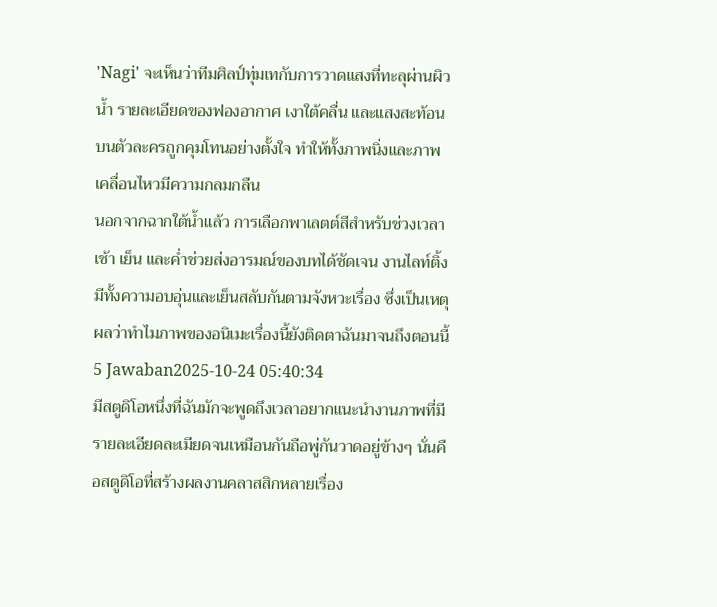'Nagi' จะเห็นว่าทีมศิลป์ทุ่มเทกับการวาดแสงที่ทะลุผ่านผิวน้ำ รายละเอียดของฟองอากาศ เงาใต้คลื่น และแสงสะท้อนบนตัวละครถูกคุมโทนอย่างตั้งใจ ทำให้ทั้งภาพนิ่งและภาพเคลื่อนไหวมีความกลมกลืน
นอกจากฉากใต้น้ำแล้ว การเลือกพาเลตต์สีสำหรับช่วงเวลาเช้า เย็น และค่ำช่วยส่งอารมณ์ของบทได้ชัดเจน งานไลท์ติ้งมีทั้งความอบอุ่นและเย็นสลับกันตามจังหวะเรื่อง ซึ่งเป็นเหตุผลว่าทำไมภาพของอนิเมะเรื่องนี้ยังติดตาฉันมาจนถึงตอนนี้
5 Jawaban2025-10-24 05:40:34
มีสตูดิโอหนึ่งที่ฉันมักจะพูดถึงเวลาอยากแนะนำงานภาพที่มีรายละเอียดละเมียดจนเหมือนกันถือพู่กันวาดอยู่ข้างๆ นั่นคือสตูดิโอที่สร้างผลงานคลาสสิกหลายเรื่อง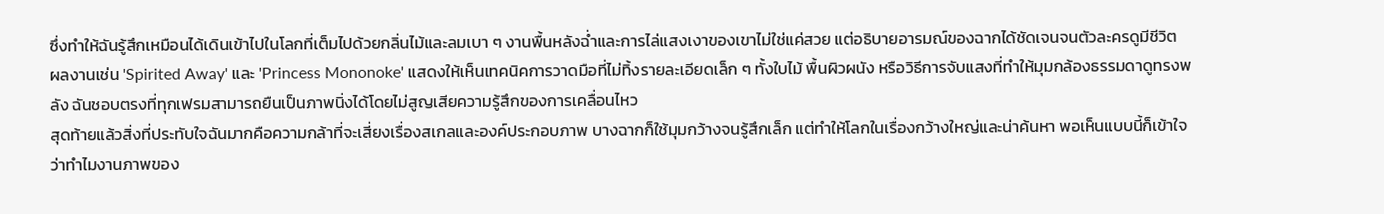ซึ่งทำให้ฉันรู้สึกเหมือนได้เดินเข้าไปในโลกที่เต็มไปด้วยกลิ่นไม้และลมเบา ๆ งานพื้นหลังฉ่ำและการไล่แสงเงาของเขาไม่ใช่แค่สวย แต่อธิบายอารมณ์ของฉากได้ชัดเจนจนตัวละครดูมีชีวิต
ผลงานเช่น 'Spirited Away' และ 'Princess Mononoke' แสดงให้เห็นเทคนิคการวาดมือที่ไม่ทิ้งรายละเอียดเล็ก ๆ ทั้งใบไม้ พื้นผิวผนัง หรือวิธีการจับแสงที่ทำให้มุมกล้องธรรมดาดูทรงพลัง ฉันชอบตรงที่ทุกเฟรมสามารถยืนเป็นภาพนิ่งได้โดยไม่สูญเสียความรู้สึกของการเคลื่อนไหว
สุดท้ายแล้วสิ่งที่ประทับใจฉันมากคือความกล้าที่จะเสี่ยงเรื่องสเกลและองค์ประกอบภาพ บางฉากก็ใช้มุมกว้างจนรู้สึกเล็ก แต่ทำให้โลกในเรื่องกว้างใหญ่และน่าค้นหา พอเห็นแบบนี้ก็เข้าใจว่าทำไมงานภาพของ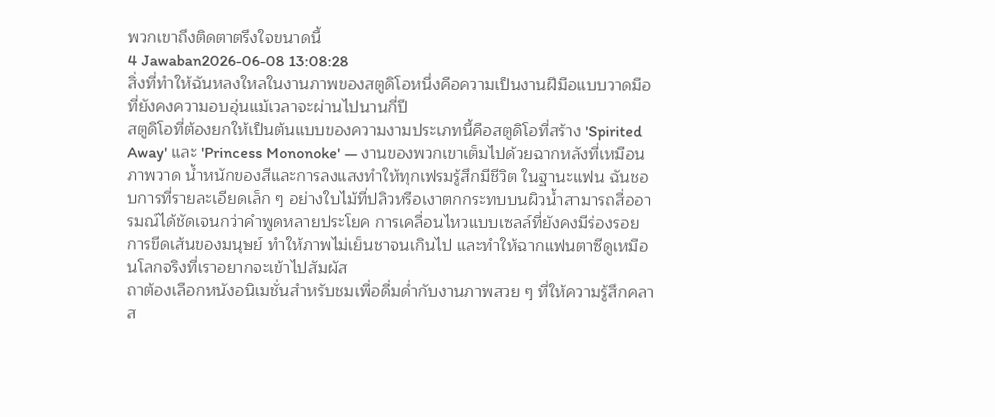พวกเขาถึงติดตาตรึงใจขนาดนี้
4 Jawaban2026-06-08 13:08:28
สิ่งที่ทำให้ฉันหลงใหลในงานภาพของสตูดิโอหนึ่งคือความเป็นงานฝีมือแบบวาดมือที่ยังคงความอบอุ่นแม้เวลาจะผ่านไปนานกี่ปี
สตูดิโอที่ต้องยกให้เป็นต้นแบบของความงามประเภทนี้คือสตูดิโอที่สร้าง 'Spirited Away' และ 'Princess Mononoke' — งานของพวกเขาเต็มไปด้วยฉากหลังที่เหมือนภาพวาด น้ำหนักของสีและการลงแสงทำให้ทุกเฟรมรู้สึกมีชีวิต ในฐานะแฟน ฉันชอบการที่รายละเอียดเล็ก ๆ อย่างใบไม้ที่ปลิวหรือเงาตกกระทบบนผิวน้ำสามารถสื่ออารมณ์ได้ชัดเจนกว่าคำพูดหลายประโยค การเคลื่อนไหวแบบเซลล์ที่ยังคงมีร่องรอยการขีดเส้นของมนุษย์ ทำให้ภาพไม่เย็นชาจนเกินไป และทำให้ฉากแฟนตาซีดูเหมือนโลกจริงที่เราอยากจะเข้าไปสัมผัส
ถาต้องเลือกหนังอนิเมชั่นสำหรับชมเพื่อดื่มด่ำกับงานภาพสวย ๆ ที่ให้ความรู้สึกคลาส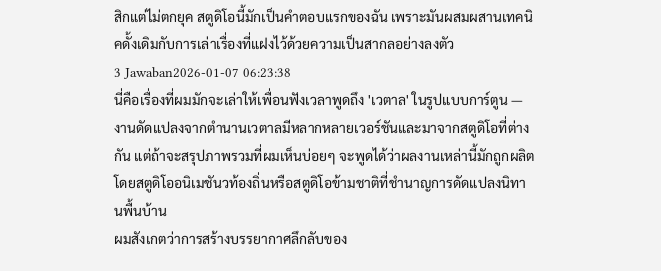สิกแต่ไม่ตกยุค สตูดิโอนี้มักเป็นคำตอบแรกของฉัน เพราะมันผสมผสานเทคนิคดั้งเดิมกับการเล่าเรื่องที่แฝงไว้ด้วยความเป็นสากลอย่างลงตัว
3 Jawaban2026-01-07 06:23:38
นี่คือเรื่องที่ผมมักจะเล่าให้เพื่อนฟังเวลาพูดถึง 'เวตาล' ในรูปแบบการ์ตูน — งานดัดแปลงจากตำนานเวตาลมีหลากหลายเวอร์ชันและมาจากสตูดิโอที่ต่างกัน แต่ถ้าจะสรุปภาพรวมที่ผมเห็นบ่อยๆ จะพูดได้ว่าผลงานเหล่านี้มักถูกผลิตโดยสตูดิโออนิเมชันวท้องถิ่นหรือสตูดิโอข้ามชาติที่ชำนาญการดัดแปลงนิทานพื้นบ้าน
ผมสังเกตว่าการสร้างบรรยากาศลึกลับของ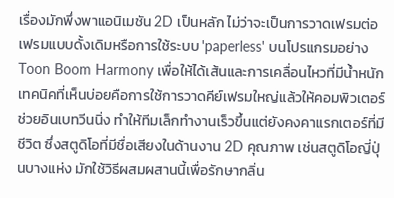เรื่องมักพึ่งพาแอนิเมชัน 2D เป็นหลัก ไม่ว่าจะเป็นการวาดเฟรมต่อเฟรมแบบดั้งเดิมหรือการใช้ระบบ 'paperless' บนโปรแกรมอย่าง Toon Boom Harmony เพื่อให้ได้เส้นและการเคลื่อนไหวที่มีน้ำหนัก เทคนิคที่เห็นบ่อยคือการใช้การวาดคีย์เฟรมใหญ่แล้วให้คอมพิวเตอร์ช่วยอินเบทวีนนิ่ง ทำให้ทีมเล็กทำงานเร็วขึ้นแต่ยังคงคาแรกเตอร์ที่มีชีวิต ซึ่งสตูดิโอที่มีชื่อเสียงในด้านงาน 2D คุณภาพ เช่นสตูดิโอญี่ปุ่นบางแห่ง มักใช้วิธีผสมผสานนี้เพื่อรักษากลิ่น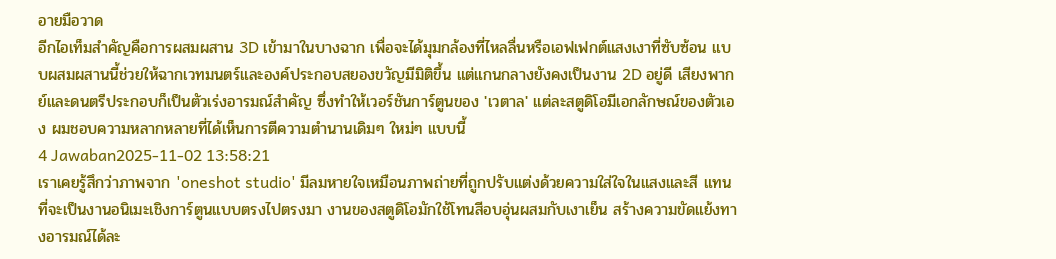อายมือวาด
อีกไอเท็มสำคัญคือการผสมผสาน 3D เข้ามาในบางฉาก เพื่อจะได้มุมกล้องที่ไหลลื่นหรือเอฟเฟกต์แสงเงาที่ซับซ้อน แบบผสมผสานนี้ช่วยให้ฉากเวทมนตร์และองค์ประกอบสยองขวัญมีมิติขึ้น แต่แกนกลางยังคงเป็นงาน 2D อยู่ดี เสียงพากย์และดนตรีประกอบก็เป็นตัวเร่งอารมณ์สำคัญ ซึ่งทำให้เวอร์ชันการ์ตูนของ 'เวตาล' แต่ละสตูดิโอมีเอกลักษณ์ของตัวเอง ผมชอบความหลากหลายที่ได้เห็นการตีความตำนานเดิมๆ ใหม่ๆ แบบนี้
4 Jawaban2025-11-02 13:58:21
เราเคยรู้สึกว่าภาพจาก 'oneshot studio' มีลมหายใจเหมือนภาพถ่ายที่ถูกปรับแต่งด้วยความใส่ใจในแสงและสี แทนที่จะเป็นงานอนิเมะเชิงการ์ตูนแบบตรงไปตรงมา งานของสตูดิโอมักใช้โทนสีอบอุ่นผสมกับเงาเย็น สร้างความขัดแย้งทางอารมณ์ได้ละ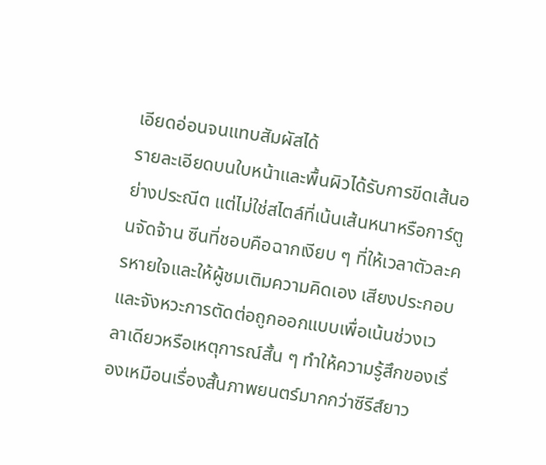เอียดอ่อนจนแทบสัมผัสได้
รายละเอียดบนใบหน้าและพื้นผิวได้รับการขีดเส้นอย่างประณีต แต่ไม่ใช่สไตล์ที่เน้นเส้นหนาหรือการ์ตูนจัดจ้าน ซีนที่ชอบคือฉากเงียบ ๆ ที่ให้เวลาตัวละครหายใจและให้ผู้ชมเติมความคิดเอง เสียงประกอบและจังหวะการตัดต่อถูกออกแบบเพื่อเน้นช่วงเวลาเดียวหรือเหตุการณ์สั้น ๆ ทำให้ความรู้สึกของเรื่องเหมือนเรื่องสั้นภาพยนตร์มากกว่าซีรีส์ยาว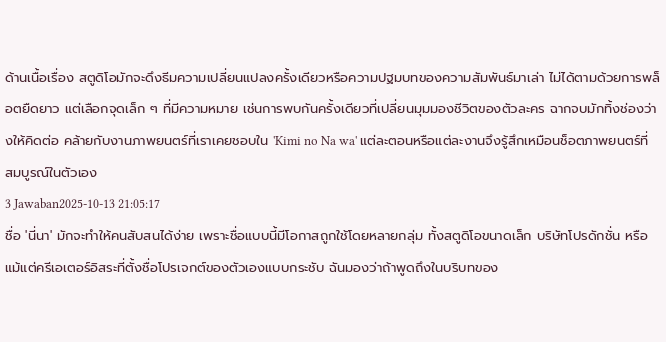ด้านเนื้อเรื่อง สตูดิโอมักจะดึงธีมความเปลี่ยนแปลงครั้งเดียวหรือความปฐมบทของความสัมพันธ์มาเล่า ไม่ได้ตามด้วยการพล็อตยืดยาว แต่เลือกจุดเล็ก ๆ ที่มีความหมาย เช่นการพบกันครั้งเดียวที่เปลี่ยนมุมมองชีวิตของตัวละคร ฉากจบมักทิ้งช่องว่างให้คิดต่อ คล้ายกับงานภาพยนตร์ที่เราเคยชอบใน 'Kimi no Na wa' แต่ละตอนหรือแต่ละงานจึงรู้สึกเหมือนช็อตภาพยนตร์ที่สมบูรณ์ในตัวเอง
3 Jawaban2025-10-13 21:05:17
ชื่อ 'นี่นา' มักจะทำให้คนสับสนได้ง่าย เพราะชื่อแบบนี้มีโอกาสถูกใช้โดยหลายกลุ่ม ทั้งสตูดิโอขนาดเล็ก บริษัทโปรดักชั่น หรือแม้แต่ครีเอเตอร์อิสระที่ตั้งชื่อโปรเจกต์ของตัวเองแบบกระชับ ฉันมองว่าถ้าพูดถึงในบริบทของ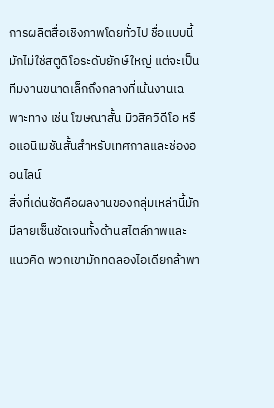การผลิตสื่อเชิงภาพโดยทั่วไป ชื่อแบบนี้มักไม่ใช่สตูดิโอระดับยักษ์ใหญ่ แต่จะเป็นทีมงานขนาดเล็กถึงกลางที่เน้นงานเฉพาะทาง เช่น โฆษณาสั้น มิวสิควิดีโอ หรือแอนิเมชันสั้นสำหรับเทศกาลและช่องออนไลน์
สิ่งที่เด่นชัดคือผลงานของกลุ่มเหล่านี้มักมีลายเซ็นชัดเจนทั้งด้านสไตล์ภาพและแนวคิด พวกเขามักทดลองไอเดียกล้าพา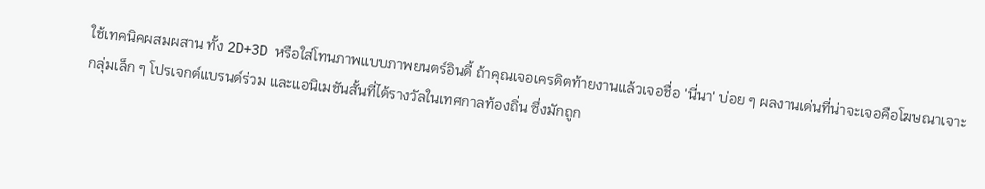ใช้เทคนิคผสมผสาน ทั้ง 2D+3D หรือใส่โทนภาพแบบภาพยนตร์อินดี้ ถ้าคุณเจอเครดิตท้ายงานแล้วเจอชื่อ 'นี่นา' บ่อย ๆ ผลงานเด่นที่น่าจะเจอคือโฆษณาเจาะกลุ่มเล็ก ๆ โปรเจกต์แบรนด์ร่วม และแอนิเมชันสั้นที่ได้รางวัลในเทศกาลท้องถิ่น ซึ่งมักถูก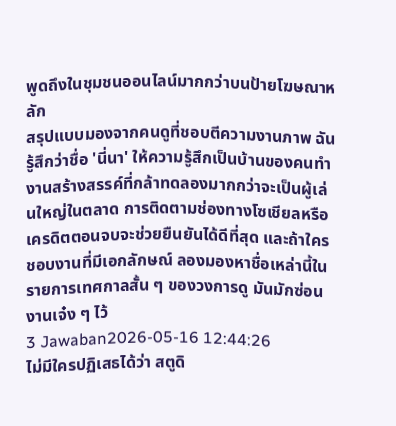พูดถึงในชุมชนออนไลน์มากกว่าบนป้ายโฆษณาหลัก
สรุปแบบมองจากคนดูที่ชอบตีความงานภาพ ฉันรู้สึกว่าชื่อ 'นี่นา' ให้ความรู้สึกเป็นบ้านของคนทำงานสร้างสรรค์ที่กล้าทดลองมากกว่าจะเป็นผู้เล่นใหญ่ในตลาด การติดตามช่องทางโซเชียลหรือเครดิตตอนจบจะช่วยยืนยันได้ดีที่สุด และถ้าใครชอบงานที่มีเอกลักษณ์ ลองมองหาชื่อเหล่านี้ในรายการเทศกาลสั้น ๆ ของวงการดู มันมักซ่อนงานเจ๋ง ๆ ไว้
3 Jawaban2026-05-16 12:44:26
ไม่มีใครปฏิเสธได้ว่า สตูดิ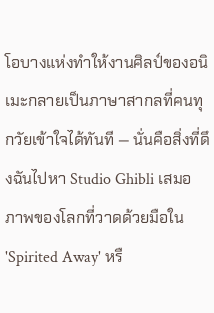โอบางแห่งทำให้งานศิลป์ของอนิเมะกลายเป็นภาษาสากลที่คนทุกวัยเข้าใจได้ทันที — นั่นคือสิ่งที่ดึงฉันไปหา Studio Ghibli เสมอ
ภาพของโลกที่วาดด้วยมือใน 'Spirited Away' หรื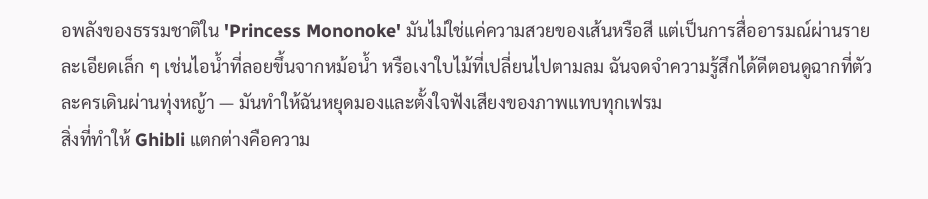อพลังของธรรมชาติใน 'Princess Mononoke' มันไม่ใช่แค่ความสวยของเส้นหรือสี แต่เป็นการสื่ออารมณ์ผ่านรายละเอียดเล็ก ๆ เช่นไอน้ำที่ลอยขึ้นจากหม้อน้ำ หรือเงาใบไม้ที่เปลี่ยนไปตามลม ฉันจดจำความรู้สึกได้ดีตอนดูฉากที่ตัวละครเดินผ่านทุ่งหญ้า — มันทำให้ฉันหยุดมองและตั้งใจฟังเสียงของภาพแทบทุกเฟรม
สิ่งที่ทำให้ Ghibli แตกต่างคือความ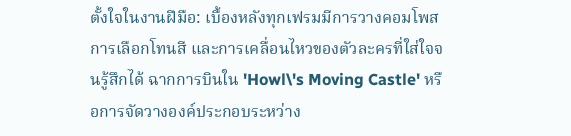ตั้งใจในงานฝีมือ: เบื้องหลังทุกเฟรมมีการวางคอมโพส การเลือกโทนสี และการเคลื่อนไหวของตัวละครที่ใส่ใจจนรู้สึกได้ ฉากการบินใน 'Howl\'s Moving Castle' หรือการจัดวางองค์ประกอบระหว่าง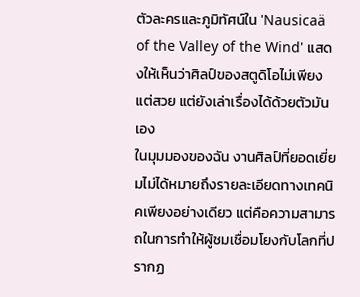ตัวละครและภูมิทัศน์ใน 'Nausicaä of the Valley of the Wind' แสดงให้เห็นว่าศิลป์ของสตูดิโอไม่เพียงแต่สวย แต่ยังเล่าเรื่องได้ด้วยตัวมันเอง
ในมุมมองของฉัน งานศิลป์ที่ยอดเยี่ยมไม่ได้หมายถึงรายละเอียดทางเทคนิคเพียงอย่างเดียว แต่คือความสามารถในการทำให้ผู้ชมเชื่อมโยงกับโลกที่ปรากฏ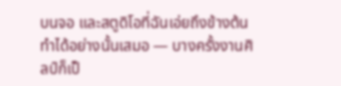บนจอ และสตูดิโอที่ฉันเอ่ยถึงข้างต้นทำได้อย่างนั้นเสมอ — บางครั้งงานศิลป์ก็เป็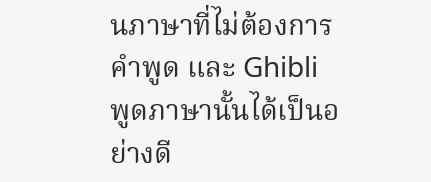นภาษาที่ไม่ต้องการคำพูด และ Ghibli พูดภาษานั้นได้เป็นอย่างดี